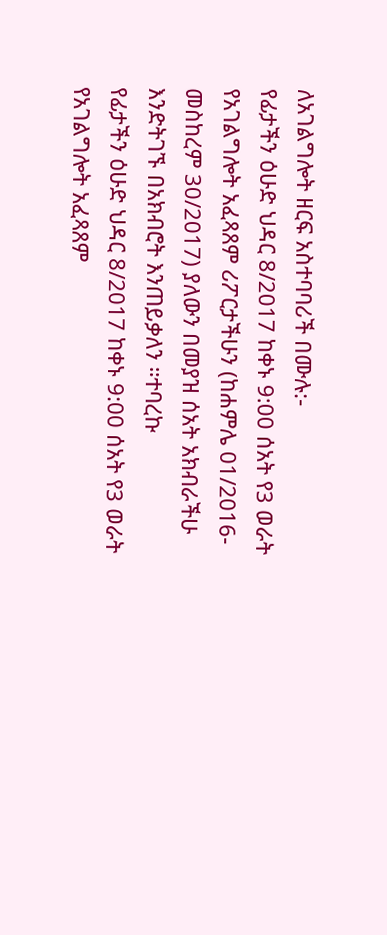ለአገልግሎት ዘርፍ አስተባባሪች በሙሉ:-
የፊታችን ዕሁድ ህዳር 8/2017 ከቀኑ 9:00 ሰአት የ3 ወራት የአገልግሎት አፈጻጸም ሪፖርታችሁን (ከሐምሌ 01/2016-መስከረም 30/2017) ያለውን በመያዝ ሰአት አክብራችሁ እንድትገኙ በአክብሮት እንጠይቃለን ።ተባረኩ
የፊታችን ዕሁድ ህዳር 8/2017 ከቀኑ 9:00 ሰአት የ3 ወራት የአገልግሎት አፈጻጸም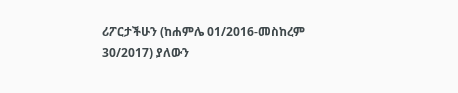ሪፖርታችሁን (ከሐምሌ 01/2016-መስከረም 30/2017) ያለውን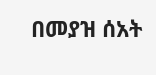በመያዝ ሰአት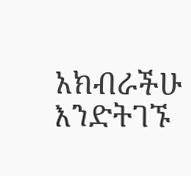አክብራችሁ እንድትገኙ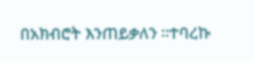በአክብሮት እንጠይቃለን ።ተባረኩ